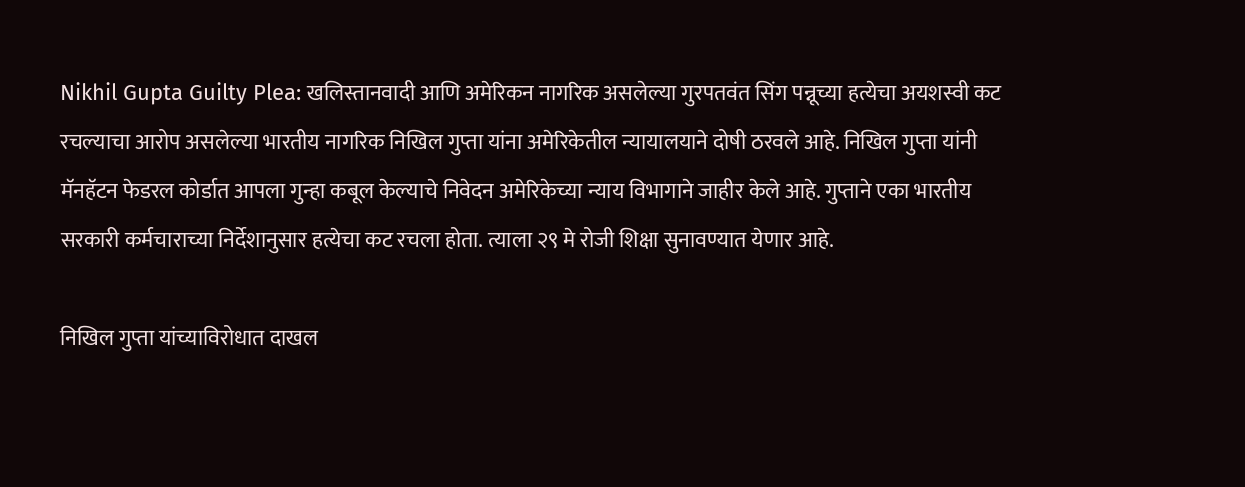Nikhil Gupta Guilty Plea: खलिस्तानवादी आणि अमेरिकन नागरिक असलेल्या गुरपतवंत सिंग पन्नूच्या हत्येचा अयशस्वी कट रचल्याचा आरोप असलेल्या भारतीय नागरिक निखिल गुप्ता यांना अमेरिकेतील न्यायालयाने दोषी ठरवले आहे. निखिल गुप्ता यांनी मॅनहॅटन फेडरल कोर्डात आपला गुन्हा कबूल केल्याचे निवेदन अमेरिकेच्या न्याय विभागाने जाहीर केले आहे. गुप्ताने एका भारतीय सरकारी कर्मचाराच्या निर्देशानुसार हत्येचा कट रचला होता. त्याला २९ मे रोजी शिक्षा सुनावण्यात येणार आहे.

निखिल गुप्ता यांच्याविरोधात दाखल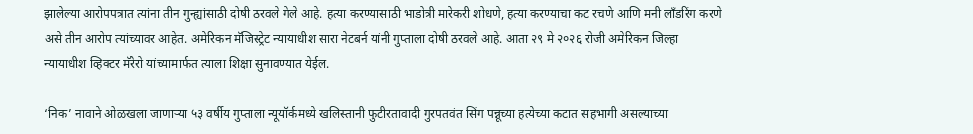झालेल्या आरोपपत्रात त्यांना तीन गुन्ह्यांसाठी दोषी ठरवले गेले आहे. हत्या करण्यासाठी भाडोत्री मारेकरी शोधणे, हत्या करण्याचा कट रचणे आणि मनी लाँडरिंग करणे असे तीन आरोप त्यांच्यावर आहेत. अमेरिकन मॅजिस्ट्रेट न्यायाधीश सारा नेटबर्न यांनी गुप्ताला दोषी ठरवले आहे. आता २९ मे २०२६ रोजी अमेरिकन जिल्हा न्यायाधीश व्हिक्टर मॅरेरो यांच्यामार्फत त्याला शिक्षा सुनावण्यात येईल.

‘निक’ नावाने ओळखला जाणाऱ्या ५३ वर्षीय गुप्ताला न्यूयॉर्कमध्ये खलिस्तानी फुटीरतावादी गुरपतवंत सिंग पन्नूच्या हत्येच्या कटात सहभागी असल्याच्या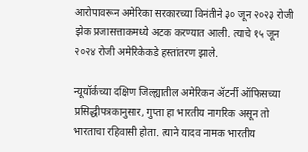आरोपावरून अमेरिका सरकारच्या विनंतीने ३० जून २०२३ रोजी झेक प्रजासत्ताकमध्ये अटक करण्यात आली. त्याचे १५ जून २०२४ रोजी अमेरिकेकडे हस्तांतरण झाले.

न्यूयॉर्कच्या दक्षिण जिल्ह्यातील अमेरिकन ॲटर्नी ऑफिसच्या प्रसिद्धीपत्रकानुसार, गुप्ता हा भारतीय नागरिक असून तो भारताचा रहिवासी होता. त्याने यादव नामक भारतीय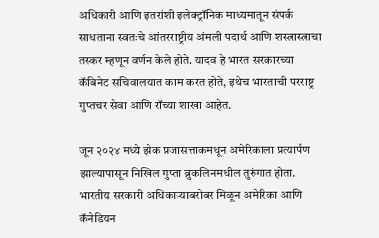अधिकारी आणि इतरांशी इलेक्ट्रॉनिक माध्यमातून संपर्क साधताना स्वतःचे आंतरराष्ट्रीय अंमली पदार्थ आणि शस्त्रास्त्राचा तस्कर म्हणून वर्णन केले होते. यादव हे भारत सरकारच्या कॅबिनेट सचिवालयात काम करत होते, इथेच भारताची परराष्ट्र गुप्तचर सेवा आणि रॉच्या शाखा आहेत.

जून २०२४ मध्ये झेक प्रजासत्ताकमधून अमेरिकाला प्रत्यार्पण झाल्यापासून निखिल गुप्ता ब्रुकलिनमधील तुरुंगात होता. भारतीय सरकारी अधिकाऱ्याबरोबर मिळून अमेरिका आणि कॅनेडियन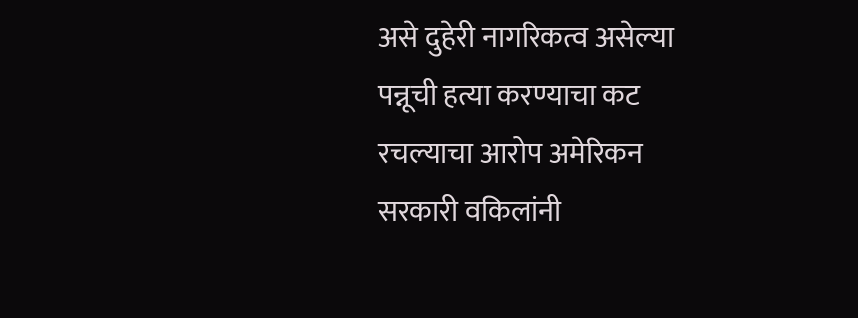असे दुहेरी नागरिकत्व असेल्या पन्नूची हत्या करण्याचा कट रचल्याचा आरोप अमेरिकन सरकारी वकिलांनी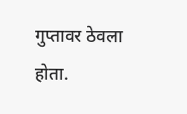गुप्तावर ठेवला होता.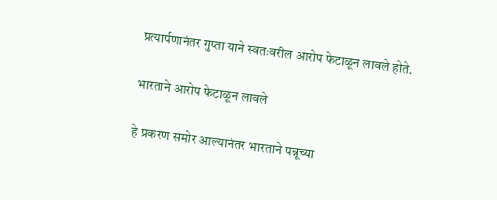प्रत्यार्पणानंतर गुप्ता याने स्वतःवरील आरोप फेटाळून लावले होते.

भारताने आरोप फेटाळून लावले

हे प्रकरण समोर आल्यानंतर भारताने पन्नूच्या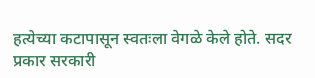हत्येच्या कटापासून स्वतःला वेगळे केले होते. सदर प्रकार सरकारी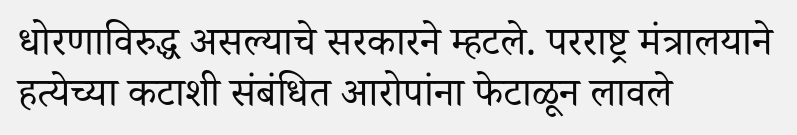धोरणाविरुद्ध असल्याचे सरकारने म्हटले. परराष्ट्र मंत्रालयाने हत्येच्या कटाशी संबंधित आरोपांना फेटाळून लावले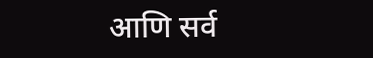आणि सर्व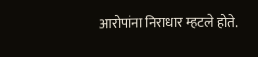आरोपांना निराधार म्हटले होते.